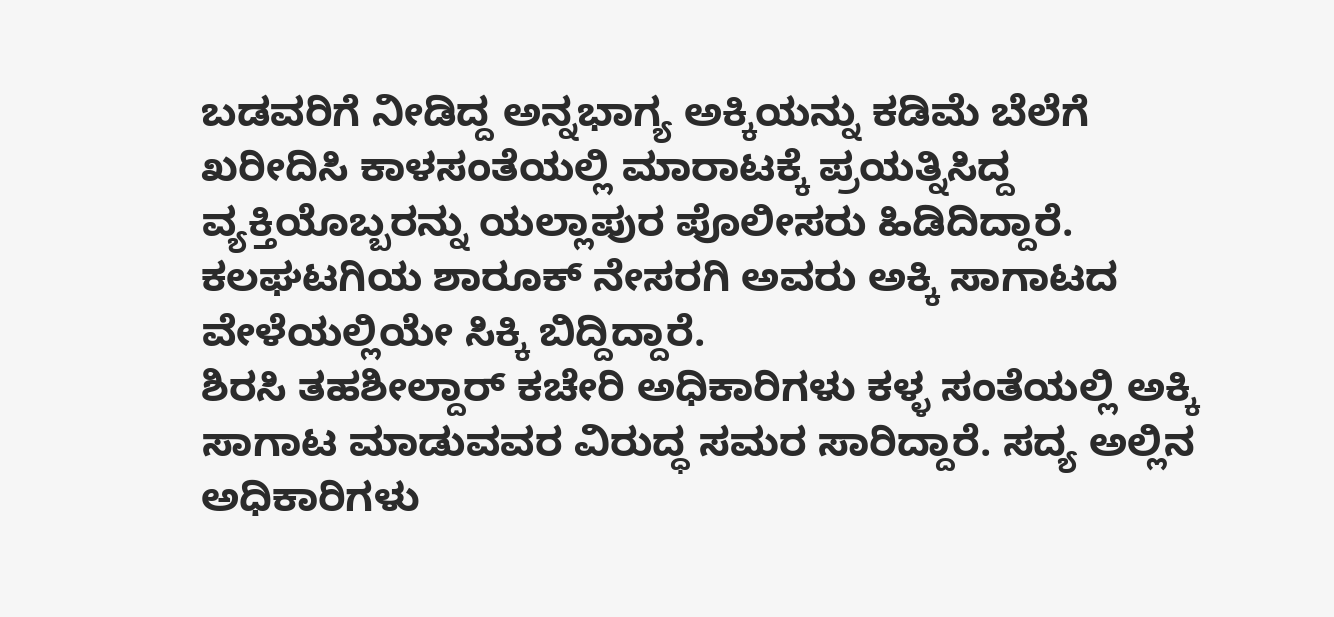ಬಡವರಿಗೆ ನೀಡಿದ್ದ ಅನ್ನಭಾಗ್ಯ ಅಕ್ಕಿಯನ್ನು ಕಡಿಮೆ ಬೆಲೆಗೆ ಖರೀದಿಸಿ ಕಾಳಸಂತೆಯಲ್ಲಿ ಮಾರಾಟಕ್ಕೆ ಪ್ರಯತ್ನಿಸಿದ್ದ ವ್ಯಕ್ತಿಯೊಬ್ಬರನ್ನು ಯಲ್ಲಾಪುರ ಪೊಲೀಸರು ಹಿಡಿದಿದ್ದಾರೆ. ಕಲಘಟಗಿಯ ಶಾರೂಕ್ ನೇಸರಗಿ ಅವರು ಅಕ್ಕಿ ಸಾಗಾಟದ ವೇಳೆಯಲ್ಲಿಯೇ ಸಿಕ್ಕಿ ಬಿದ್ದಿದ್ದಾರೆ.
ಶಿರಸಿ ತಹಶೀಲ್ದಾರ್ ಕಚೇರಿ ಅಧಿಕಾರಿಗಳು ಕಳ್ಳ ಸಂತೆಯಲ್ಲಿ ಅಕ್ಕಿ ಸಾಗಾಟ ಮಾಡುವವರ ವಿರುದ್ಧ ಸಮರ ಸಾರಿದ್ದಾರೆ. ಸದ್ಯ ಅಲ್ಲಿನ ಅಧಿಕಾರಿಗಳು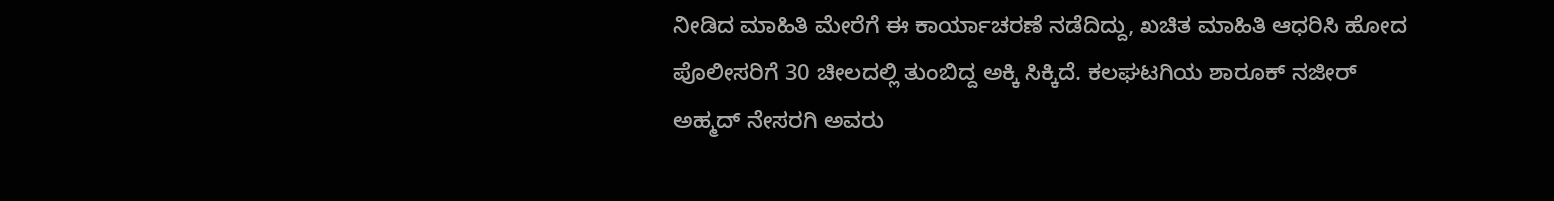ನೀಡಿದ ಮಾಹಿತಿ ಮೇರೆಗೆ ಈ ಕಾರ್ಯಾಚರಣೆ ನಡೆದಿದ್ದು, ಖಚಿತ ಮಾಹಿತಿ ಆಧರಿಸಿ ಹೋದ ಪೊಲೀಸರಿಗೆ 30 ಚೀಲದಲ್ಲಿ ತುಂಬಿದ್ದ ಅಕ್ಕಿ ಸಿಕ್ಕಿದೆ. ಕಲಘಟಗಿಯ ಶಾರೂಕ್ ನಜೀರ್ ಅಹ್ಮದ್ ನೇಸರಗಿ ಅವರು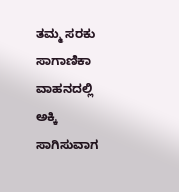ತಮ್ಮ ಸರಕು ಸಾಗಾಣಿಕಾ ವಾಹನದಲ್ಲಿ ಅಕ್ಕಿ ಸಾಗಿಸುವಾಗ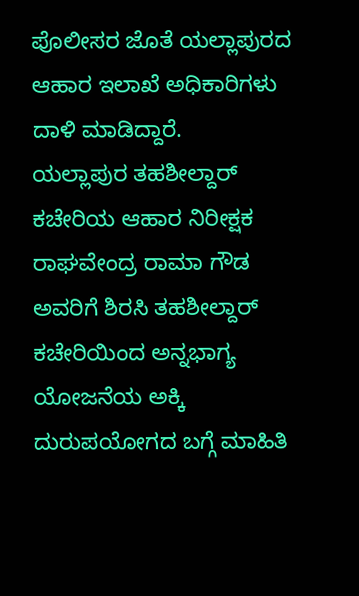ಪೊಲೀಸರ ಜೊತೆ ಯಲ್ಲಾಪುರದ ಆಹಾರ ಇಲಾಖೆ ಅಧಿಕಾರಿಗಳು ದಾಳಿ ಮಾಡಿದ್ದಾರೆ.
ಯಲ್ಲಾಪುರ ತಹಶೀಲ್ದಾರ್ ಕಚೇರಿಯ ಆಹಾರ ನಿರೀಕ್ಷಕ ರಾಘವೇಂದ್ರ ರಾಮಾ ಗೌಡ ಅವರಿಗೆ ಶಿರಸಿ ತಹಶೀಲ್ದಾರ್ ಕಚೇರಿಯಿಂದ ಅನ್ನಭಾಗ್ಯ ಯೋಜನೆಯ ಅಕ್ಕಿ ದುರುಪಯೋಗದ ಬಗ್ಗೆ ಮಾಹಿತಿ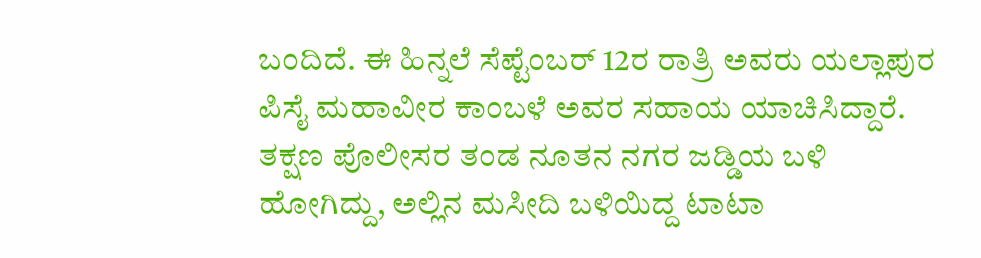ಬಂದಿದೆ. ಈ ಹಿನ್ನಲೆ ಸೆಪ್ಟೆಂಬರ್ 12ರ ರಾತ್ರಿ ಅವರು ಯಲ್ಲಾಪುರ ಪಿಸೈ ಮಹಾವೀರ ಕಾಂಬಳೆ ಅವರ ಸಹಾಯ ಯಾಚಿಸಿದ್ದಾರೆ. ತಕ್ಷಣ ಪೊಲೀಸರ ತಂಡ ನೂತನ ನಗರ ಜಡ್ಡಿಯ ಬಳಿ ಹೋಗಿದ್ದು, ಅಲ್ಲಿನ ಮಸೀದಿ ಬಳಿಯಿದ್ದ ಟಾಟಾ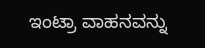ಇಂಟ್ರಾ ವಾಹನವನ್ನು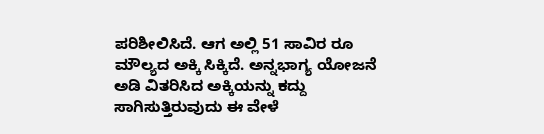ಪರಿಶೀಲಿಸಿದೆ. ಆಗ ಅಲ್ಲಿ 51 ಸಾವಿರ ರೂ ಮೌಲ್ಯದ ಅಕ್ಕಿ ಸಿಕ್ಕಿದೆ. ಅನ್ನಭಾಗ್ಯ ಯೋಜನೆ ಅಡಿ ವಿತರಿಸಿದ ಅಕ್ಕಿಯನ್ನು ಕದ್ದು ಸಾಗಿಸುತ್ತಿರುವುದು ಈ ವೇಳೆ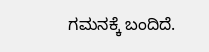ಗಮನಕ್ಕೆ ಬಂದಿದೆ.